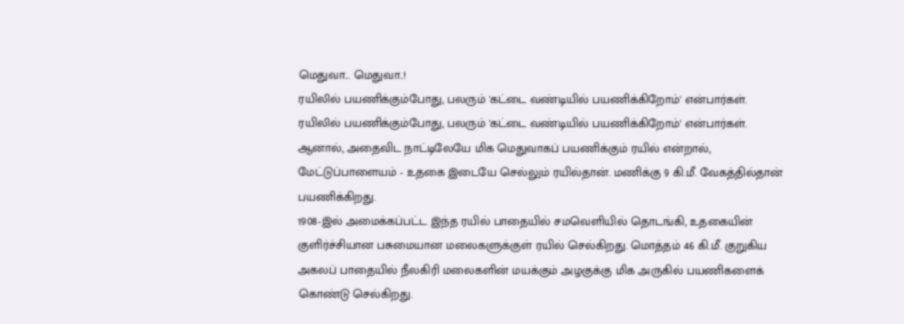மெதுவா... மெதுவா..!
ரயிலில் பயணிக்கும்போது, பலரும் 'கட்டை வண்டியில் பயணிக்கிறோம்' என்பார்கள்.
ரயிலில் பயணிக்கும்போது, பலரும் 'கட்டை வண்டியில் பயணிக்கிறோம்' என்பார்கள். ஆனால், அதைவிட நாட்டிலேயே மிக மெதுவாகப் பயணிக்கும் ரயில் என்றால், மேட்டுப்பாளையம் - உதகை இடையே செல்லும் ரயில்தான். மணிக்கு 9 கி.மீ. வேகத்தில்தான் பயணிக்கிறது.
1908-இல் அமைக்கப்பட்ட இந்த ரயில் பாதையில் சமவெளியில் தொடங்கி, உதகையின் குளிர்ச்சியான பசுமையான மலைகளுக்குள் ரயில் செல்கிறது. மொத்தம் 46 கி.மீ. குறுகிய அகலப் பாதையில் நீலகிரி மலைகளின் மயக்கும் அழகுக்கு மிக அருகில் பயணிகளைக் கொண்டு செல்கிறது.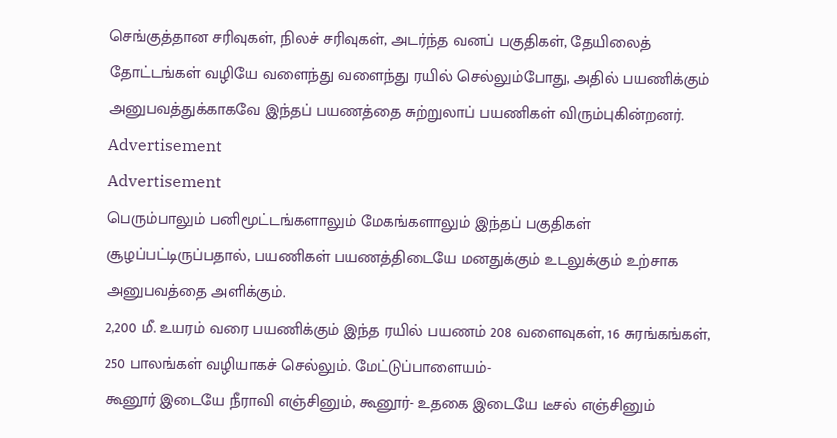செங்குத்தான சரிவுகள், நிலச் சரிவுகள், அடர்ந்த வனப் பகுதிகள், தேயிலைத் தோட்டங்கள் வழியே வளைந்து வளைந்து ரயில் செல்லும்போது, அதில் பயணிக்கும் அனுபவத்துக்காகவே இந்தப் பயணத்தை சுற்றுலாப் பயணிகள் விரும்புகின்றனர்.
Advertisement
Advertisement
பெரும்பாலும் பனிமூட்டங்களாலும் மேகங்களாலும் இந்தப் பகுதிகள் சூழப்பட்டிருப்பதால், பயணிகள் பயணத்திடையே மனதுக்கும் உடலுக்கும் உற்சாக அனுபவத்தை அளிக்கும்.
2,200 மீ. உயரம் வரை பயணிக்கும் இந்த ரயில் பயணம் 208 வளைவுகள், 16 சுரங்கங்கள், 250 பாலங்கள் வழியாகச் செல்லும். மேட்டுப்பாளையம்-
கூனூர் இடையே நீராவி எஞ்சினும், கூனூர்- உதகை இடையே டீசல் எஞ்சினும்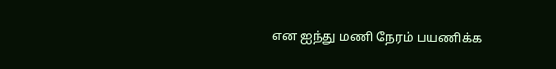என ஐந்து மணி நேரம் பயணிக்க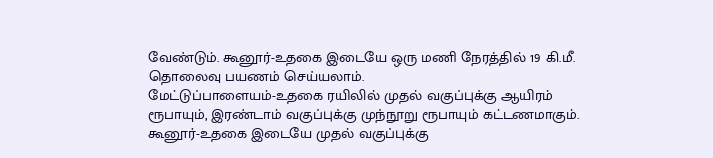வேண்டும். கூனூர்-உதகை இடையே ஒரு மணி நேரத்தில் 19 கி.மீ. தொலைவு பயணம் செய்யலாம்.
மேட்டுப்பாளையம்-உதகை ரயிலில் முதல் வகுப்புக்கு ஆயிரம் ரூபாயும், இரண்டாம் வகுப்புக்கு முந்நூறு ரூபாயும் கட்டணமாகும். கூனூர்-உதகை இடையே முதல் வகுப்புக்கு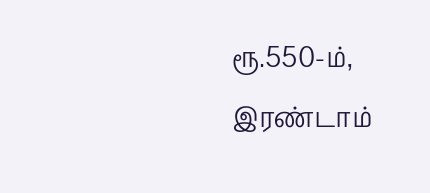ரூ.550-ம், இரண்டாம்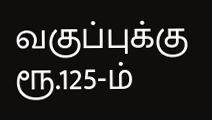வகுப்புக்கு ரூ.125-ம்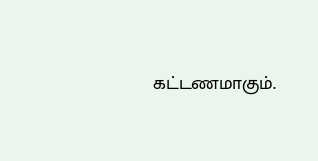கட்டணமாகும்.